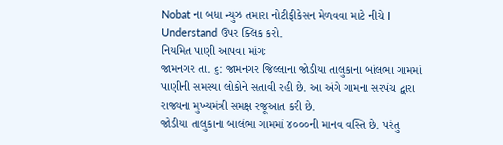Nobat ના બધા ન્યુઝ તમારા નોટીફીકેસન મેળવવા માટે નીચે I Understand ઉપર ક્લિક કરો.
નિયમિત પાણી આપવા માંગઃ
જામનગર તા. ૬: જામનગર જિલ્લાના જોડીયા તાલુકાના બાંલભા ગામમાં પાણીની સમસ્યા લોકોને સતાવી રહી છે. આ અંગે ગામના સરપંચ દ્વારા રાજ્યના મુખ્યમંત્રી સમક્ષ રજૂઆત કરી છે.
જોડીયા તાલુકાના બાલંભા ગામમાં ૪૦૦૦ની માનવ વસ્તિ છે. પરંતુ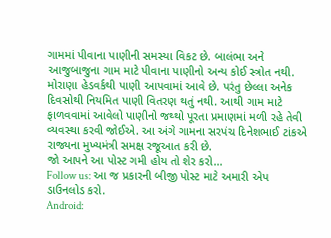ગામમાં પીવાના પાણીની સમસ્યા વિકટ છે. બાલંભા અને આજુબાજુના ગામ માટે પીવાના પાણીનો અન્ય કોઈ સ્ત્રોત નથી. મોરાણા હેડવર્કથી પાણી આપવામાં આવે છે. પરંતુ છેલ્લા અનેક દિવસોથી નિયમિત પાણી વિતરણ થતું નથી. આથી ગામ માટે ફાળવવામાં આવેલો પાણીનો જથ્થો પૂરતા પ્રમાણમાં મળી રહે તેવી વ્યવસ્થા કરવી જોઈએ. આ અંગે ગામના સરપંચ દિનેશભાઈ ટાંકએ રાજ્યના મુખ્યમંત્રી સમક્ષ રજૂઆત કરી છે.
જો આપને આ પોસ્ટ ગમી હોય તો શેર કરો...
Follow us: આ જ પ્રકારની બીજી પોસ્ટ માટે અમારી એપ ડાઉનલોડ કરો.
Android: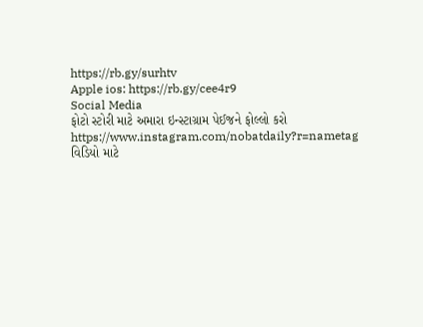https://rb.gy/surhtv
Apple ios: https://rb.gy/cee4r9
Social Media
ફોટો સ્ટોરી માટે અમારા ઇન્સ્ટાગ્રામ પેઈજને ફોલ્લો કરો
https://www.instagram.com/nobatdaily?r=nametag
વિડિયો માટે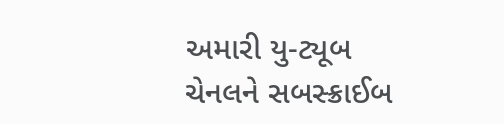અમારી યુ-ટ્યૂબ ચેનલને સબસ્ક્રાઈબ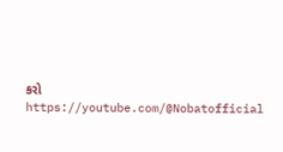કરો
https://youtube.com/@Nobatofficial